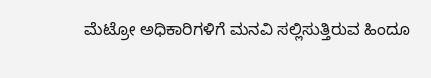ಮೆಟ್ರೋ ಅಧಿಕಾರಿಗಳಿಗೆ ಮನವಿ ಸಲ್ಲಿಸುತ್ತಿರುವ ಹಿಂದೂ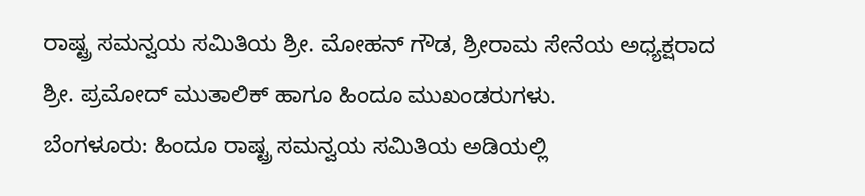ರಾಷ್ಟ್ರ ಸಮನ್ವಯ ಸಮಿತಿಯ ಶ್ರೀ. ಮೋಹನ್ ಗೌಡ, ಶ್ರೀರಾಮ ಸೇನೆಯ ಅಧ್ಯಕ್ಷರಾದ ಶ್ರೀ. ಪ್ರಮೋದ್ ಮುತಾಲಿಕ್ ಹಾಗೂ ಹಿಂದೂ ಮುಖಂಡರುಗಳು.
ಬೆಂಗಳೂರು: ಹಿಂದೂ ರಾಷ್ಟ್ರ ಸಮನ್ವಯ ಸಮಿತಿಯ ಅಡಿಯಲ್ಲಿ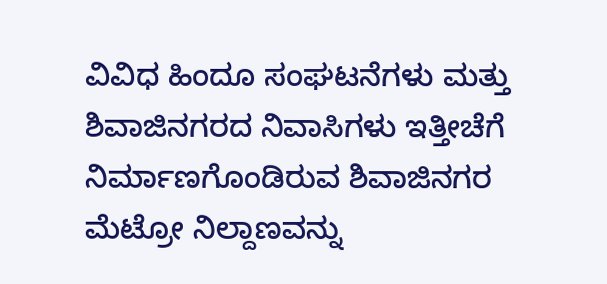ವಿವಿಧ ಹಿಂದೂ ಸಂಘಟನೆಗಳು ಮತ್ತು ಶಿವಾಜಿನಗರದ ನಿವಾಸಿಗಳು ಇತ್ತೀಚೆಗೆ ನಿರ್ಮಾಣಗೊಂಡಿರುವ ಶಿವಾಜಿನಗರ ಮೆಟ್ರೋ ನಿಲ್ದಾಣವನ್ನು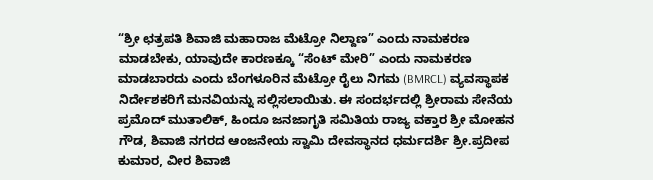“ಶ್ರೀ ಛತ್ರಪತಿ ಶಿವಾಜಿ ಮಹಾರಾಜ ಮೆಟ್ರೋ ನಿಲ್ದಾಣ” ಎಂದು ನಾಮಕರಣ ಮಾಡಬೇಕು, ಯಾವುದೇ ಕಾರಣಕ್ಕೂ “ಸೆಂಟ್ ಮೇರಿ” ಎಂದು ನಾಮಕರಣ ಮಾಡಬಾರದು ಎಂದು ಬೆಂಗಳೂರಿನ ಮೆಟ್ರೋ ರೈಲು ನಿಗಮ (BMRCL) ವ್ಯವಸ್ಥಾಪಕ ನಿರ್ದೇಶಕರಿಗೆ ಮನವಿಯನ್ನು ಸಲ್ಲಿಸಲಾಯಿತು. ಈ ಸಂದರ್ಭದಲ್ಲಿ ಶ್ರೀರಾಮ ಸೇನೆಯ ಪ್ರಮೊದ್ ಮುತಾಲಿಕ್, ಹಿಂದೂ ಜನಜಾಗೃತಿ ಸಮಿತಿಯ ರಾಜ್ಯ ವಕ್ತಾರ ಶ್ರೀ ಮೋಹನ ಗೌಡ, ಶಿವಾಜಿ ನಗರದ ಆಂಜನೇಯ ಸ್ವಾಮಿ ದೇವಸ್ಥಾನದ ಧರ್ಮದರ್ಶಿ ಶ್ರೀ.ಪ್ರದೀಪ ಕುಮಾರ, ವೀರ ಶಿವಾಜಿ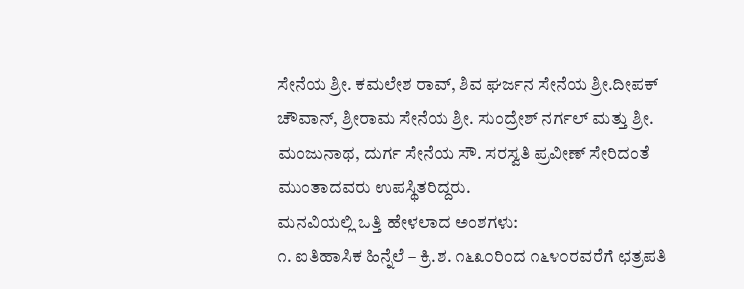ಸೇನೆಯ ಶ್ರೀ. ಕಮಲೇಶ ರಾವ್, ಶಿವ ಘರ್ಜನ ಸೇನೆಯ ಶ್ರೀ.ದೀಪಕ್ ಚೌವಾನ್, ಶ್ರೀರಾಮ ಸೇನೆಯ ಶ್ರೀ. ಸುಂದ್ರೇಶ್ ನರ್ಗಲ್ ಮತ್ತು ಶ್ರೀ. ಮಂಜುನಾಥ, ದುರ್ಗ ಸೇನೆಯ ಸೌ. ಸರಸ್ವತಿ ಪ್ರವೀಣ್ ಸೇರಿದಂತೆ ಮುಂತಾದವರು ಉಪಸ್ಥಿತರಿದ್ದರು.
ಮನವಿಯಲ್ಲಿ ಒತ್ತಿ ಹೇಳಲಾದ ಅಂಶಗಳು:
೧. ಐತಿಹಾಸಿಕ ಹಿನ್ನೆಲೆ – ಕ್ರಿ.ಶ. ೧೬೩೦ರಿಂದ ೧೬೪೦ರವರೆಗೆ ಛತ್ರಪತಿ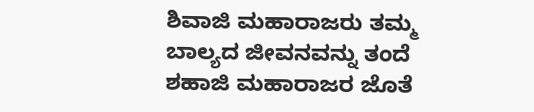ಶಿವಾಜಿ ಮಹಾರಾಜರು ತಮ್ಮ ಬಾಲ್ಯದ ಜೀವನವನ್ನು ತಂದೆ ಶಹಾಜಿ ಮಹಾರಾಜರ ಜೊತೆ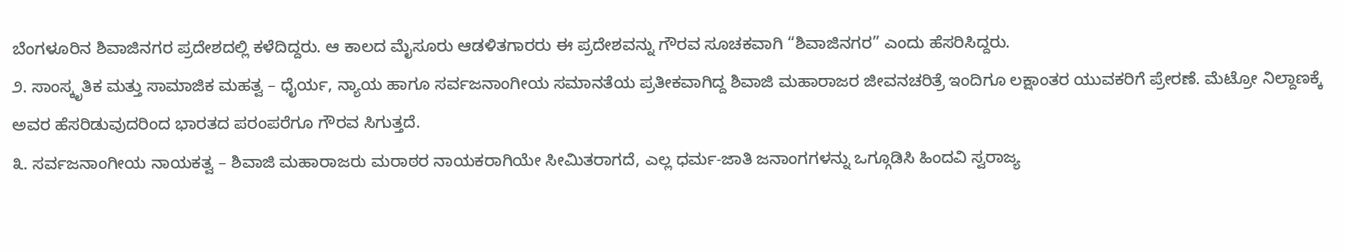ಬೆಂಗಳೂರಿನ ಶಿವಾಜಿನಗರ ಪ್ರದೇಶದಲ್ಲಿ ಕಳೆದಿದ್ದರು. ಆ ಕಾಲದ ಮೈಸೂರು ಆಡಳಿತಗಾರರು ಈ ಪ್ರದೇಶವನ್ನು ಗೌರವ ಸೂಚಕವಾಗಿ “ಶಿವಾಜಿನಗರ” ಎಂದು ಹೆಸರಿಸಿದ್ದರು.
೨. ಸಾಂಸ್ಕೃತಿಕ ಮತ್ತು ಸಾಮಾಜಿಕ ಮಹತ್ವ – ಧೈರ್ಯ, ನ್ಯಾಯ ಹಾಗೂ ಸರ್ವಜನಾಂಗೀಯ ಸಮಾನತೆಯ ಪ್ರತೀಕವಾಗಿದ್ದ ಶಿವಾಜಿ ಮಹಾರಾಜರ ಜೀವನಚರಿತ್ರೆ ಇಂದಿಗೂ ಲಕ್ಷಾಂತರ ಯುವಕರಿಗೆ ಪ್ರೇರಣೆ. ಮೆಟ್ರೋ ನಿಲ್ದಾಣಕ್ಕೆ ಅವರ ಹೆಸರಿಡುವುದರಿಂದ ಭಾರತದ ಪರಂಪರೆಗೂ ಗೌರವ ಸಿಗುತ್ತದೆ.
೩. ಸರ್ವಜನಾಂಗೀಯ ನಾಯಕತ್ವ – ಶಿವಾಜಿ ಮಹಾರಾಜರು ಮರಾಠರ ನಾಯಕರಾಗಿಯೇ ಸೀಮಿತರಾಗದೆ, ಎಲ್ಲ ಧರ್ಮ-ಜಾತಿ ಜನಾಂಗಗಳನ್ನು ಒಗ್ಗೂಡಿಸಿ ಹಿಂದವಿ ಸ್ವರಾಜ್ಯ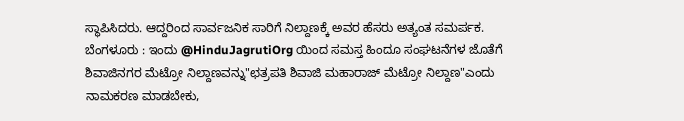ಸ್ಥಾಪಿಸಿದರು. ಆದ್ದರಿಂದ ಸಾರ್ವಜನಿಕ ಸಾರಿಗೆ ನಿಲ್ದಾಣಕ್ಕೆ ಅವರ ಹೆಸರು ಅತ್ಯಂತ ಸಮರ್ಪಕ.
ಬೆಂಗಳೂರು : ಇಂದು @HinduJagrutiOrg ಯಿಂದ ಸಮಸ್ತ ಹಿಂದೂ ಸಂಘಟನೆಗಳ ಜೊತೆಗೆ ಶಿವಾಜಿನಗರ ಮೆಟ್ರೋ ನಿಲ್ದಾಣವನ್ನು"ಛತ್ರಪತಿ ಶಿವಾಜಿ ಮಹಾರಾಜ್ ಮೆಟ್ರೋ ನಿಲ್ದಾಣ"ಎಂದು ನಾಮಕರಣ ಮಾಡಬೇಕು,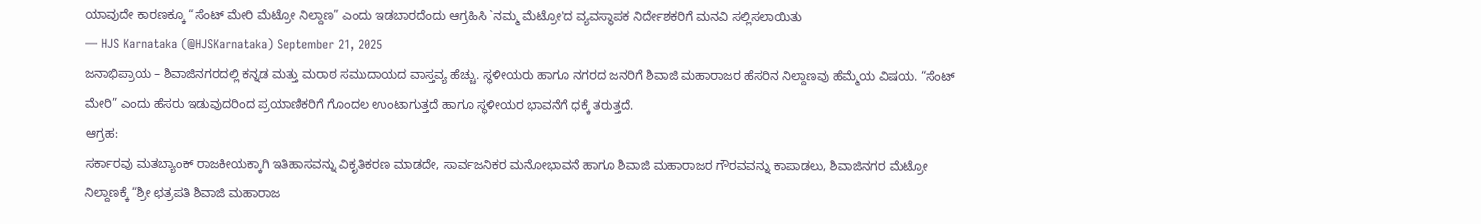ಯಾವುದೇ ಕಾರಣಕ್ಕೂ “ಸೆಂಟ್ ಮೇರಿ ಮೆಟ್ರೋ ನಿಲ್ದಾಣ” ಎಂದು ಇಡಬಾರದೆಂದು ಆಗ್ರಹಿಸಿ `ನಮ್ಮ ಮೆಟ್ರೋ'ದ ವ್ಯವಸ್ಥಾಪಕ ನಿರ್ದೇಶಕರಿಗೆ ಮನವಿ ಸಲ್ಲಿಸಲಾಯಿತು
— HJS Karnataka (@HJSKarnataka) September 21, 2025
ಜನಾಭಿಪ್ರಾಯ – ಶಿವಾಜಿನಗರದಲ್ಲಿ ಕನ್ನಡ ಮತ್ತು ಮರಾಠ ಸಮುದಾಯದ ವಾಸ್ತವ್ಯ ಹೆಚ್ಚು. ಸ್ಥಳೀಯರು ಹಾಗೂ ನಗರದ ಜನರಿಗೆ ಶಿವಾಜಿ ಮಹಾರಾಜರ ಹೆಸರಿನ ನಿಲ್ದಾಣವು ಹೆಮ್ಮೆಯ ವಿಷಯ. “ಸೆಂಟ್ ಮೇರಿ” ಎಂದು ಹೆಸರು ಇಡುವುದರಿಂದ ಪ್ರಯಾಣಿಕರಿಗೆ ಗೊಂದಲ ಉಂಟಾಗುತ್ತದೆ ಹಾಗೂ ಸ್ಥಳೀಯರ ಭಾವನೆಗೆ ಧಕ್ಕೆ ತರುತ್ತದೆ.
ಆಗ್ರಹ:
ಸರ್ಕಾರವು ಮತಬ್ಯಾಂಕ್ ರಾಜಕೀಯಕ್ಕಾಗಿ ಇತಿಹಾಸವನ್ನು ವಿಕೃತಿಕರಣ ಮಾಡದೇ, ಸಾರ್ವಜನಿಕರ ಮನೋಭಾವನೆ ಹಾಗೂ ಶಿವಾಜಿ ಮಹಾರಾಜರ ಗೌರವವನ್ನು ಕಾಪಾಡಲು, ಶಿವಾಜಿನಗರ ಮೆಟ್ರೋ ನಿಲ್ದಾಣಕ್ಕೆ “ಶ್ರೀ ಛತ್ರಪತಿ ಶಿವಾಜಿ ಮಹಾರಾಜ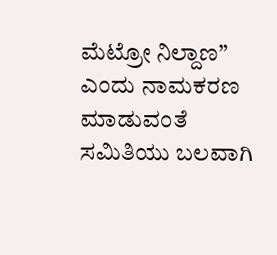ಮೆಟ್ರೋ ನಿಲ್ದಾಣ” ಎಂದು ನಾಮಕರಣ ಮಾಡುವಂತೆ ಸಮಿತಿಯು ಬಲವಾಗಿ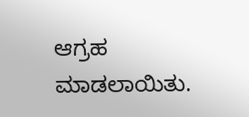ಆಗ್ರಹ ಮಾಡಲಾಯಿತು.